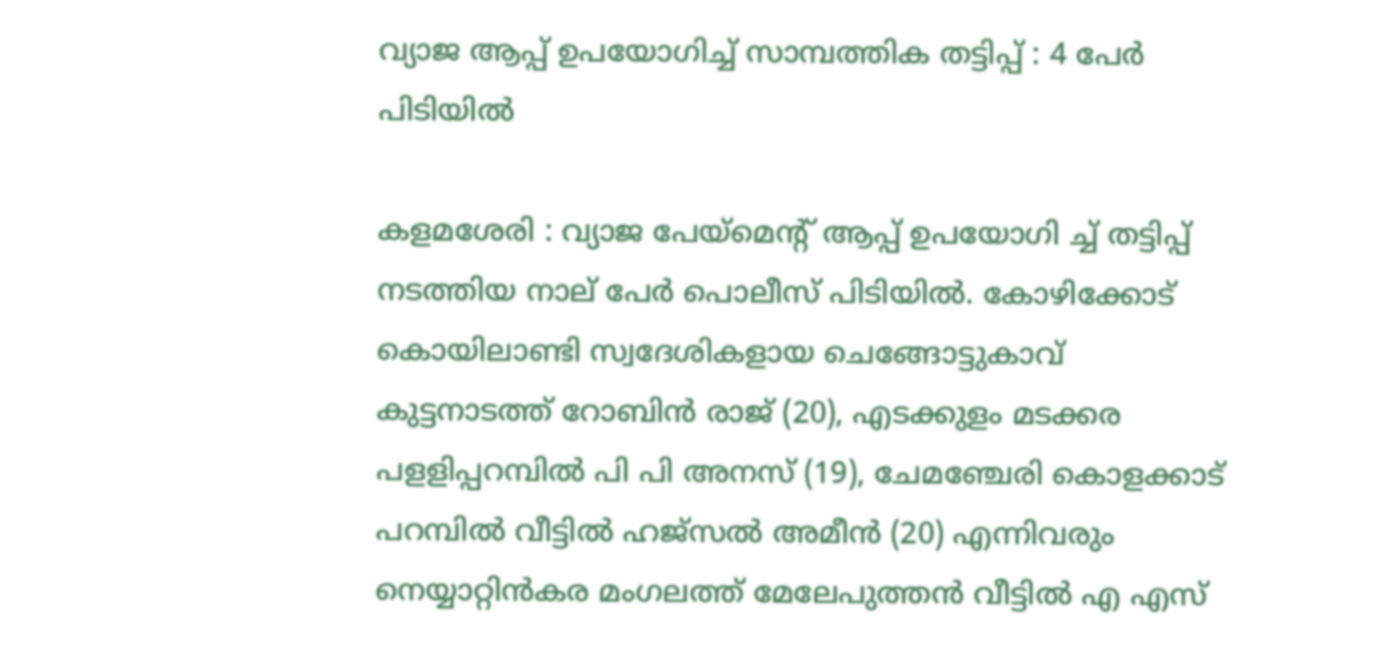വ്യാജ ആപ്പ് ഉപയോഗിച്ച് സാമ്പത്തിക തട്ടിപ്പ് : 4 പേർ പിടിയിൽ

കളമശേരി : വ്യാജ പേയ്മെന്റ് ആപ്പ് ഉപയോഗി ച്ച് തട്ടിപ്പ് നടത്തിയ നാല് പേർ പൊലീസ് പിടിയിൽ. കോഴിക്കോട് കൊയിലാണ്ടി സ്വദേശികളായ ചെങ്ങോട്ടുകാവ് കുട്ടനാടത്ത് റോബിൻ രാജ് (20), എടക്കുളം മടക്കര പളളിപ്പറമ്പിൽ പി പി അനസ് (19), ചേമഞ്ചേരി കൊളക്കാട് പറമ്പിൽ വീട്ടിൽ ഹജ്സൽ അമീൻ (20) എന്നിവരും നെയ്യാറ്റിൻകര മംഗലത്ത് മേലേപുത്തൻ വീട്ടിൽ എ എസ്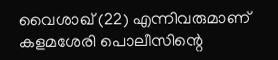വൈശാഖ് (22) എന്നിവരുമാണ് കളമശേരി പൊലീസിന്റെ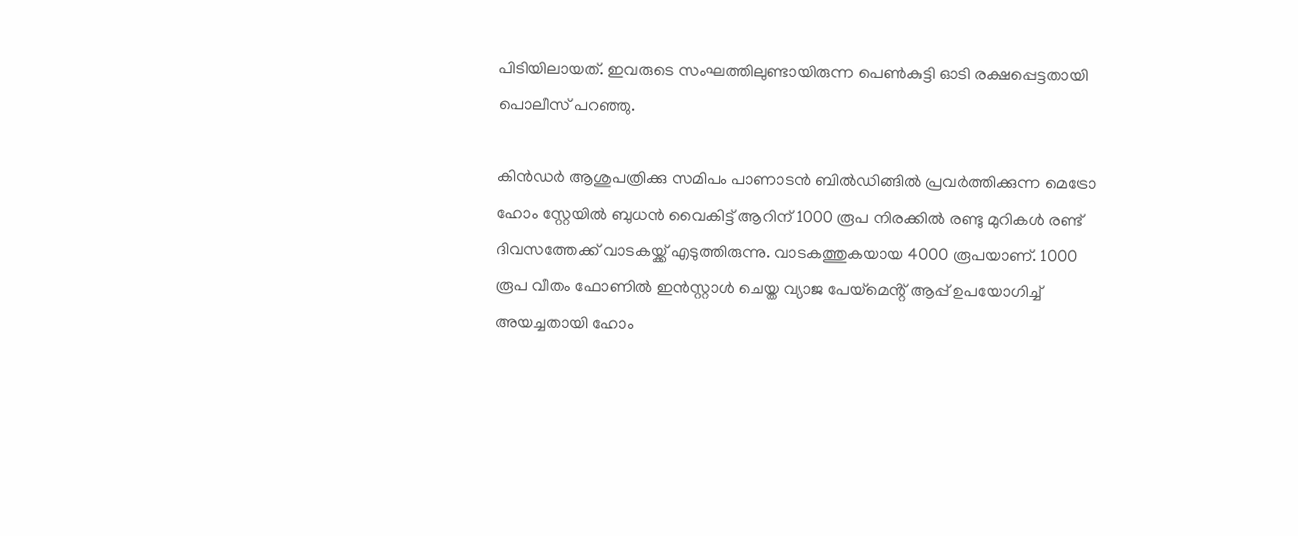പിടിയിലായത്. ഇവരുടെ സംഘത്തിലുണ്ടായിരുന്ന പെൺകുട്ടി ഓടി രക്ഷപ്പെട്ടതായി
പൊലീസ് പറഞ്ഞു.

കിൻഡർ ആശുപത്രിക്കു സമിപം പാണാടൻ ബിൽഡിങ്ങിൽ പ്രവർത്തിക്കുന്ന മെട്രോ ഹോം സ്റ്റേയിൽ ബുധൻ വൈകിട്ട് ആറിന് 1000 രൂപ നിരക്കിൽ രണ്ടു മുറികൾ രണ്ട് ദിവസത്തേക്ക് വാടകയ്ക്ക് എടുത്തിരുന്നു. വാടകത്തുകയായ 4000 രൂപയാണ്. 1000 രൂപ വീതം ഫോണിൽ ഇൻസ്റ്റാൾ ചെയ്ത വ്യാജ പേയ്മെൻ്റ് ആപ്പ് ഉപയോഗിച്ച് അയച്ചതായി ഹോം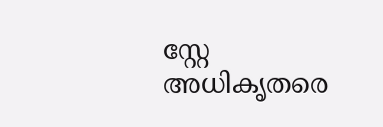സ്റ്റേ അധികൃതരെ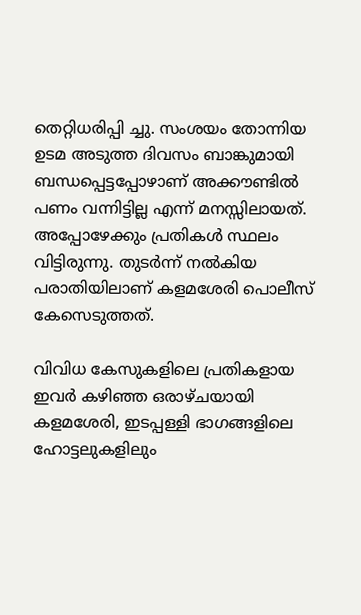തെറ്റിധരിപ്പി ച്ചു. സംശയം തോന്നിയ ഉടമ അടുത്ത ദിവസം ബാങ്കുമായി ബന്ധപ്പെട്ടപ്പോഴാണ് അക്കൗണ്ടിൽ പണം വന്നിട്ടില്ല എന്ന് മനസ്സിലായത്. അപ്പോഴേക്കും പ്രതികൾ സ്ഥലം വിട്ടിരുന്നു. തുടർന്ന് നൽകിയ പരാതിയിലാണ് കളമശേരി പൊലീസ് കേസെടുത്തത്.

വിവിധ കേസുകളിലെ പ്രതികളായ ഇവർ കഴിഞ്ഞ ഒരാഴ്ചയായി കളമശേരി, ഇടപ്പള്ളി ഭാഗങ്ങളിലെ ഹോട്ടലുകളിലും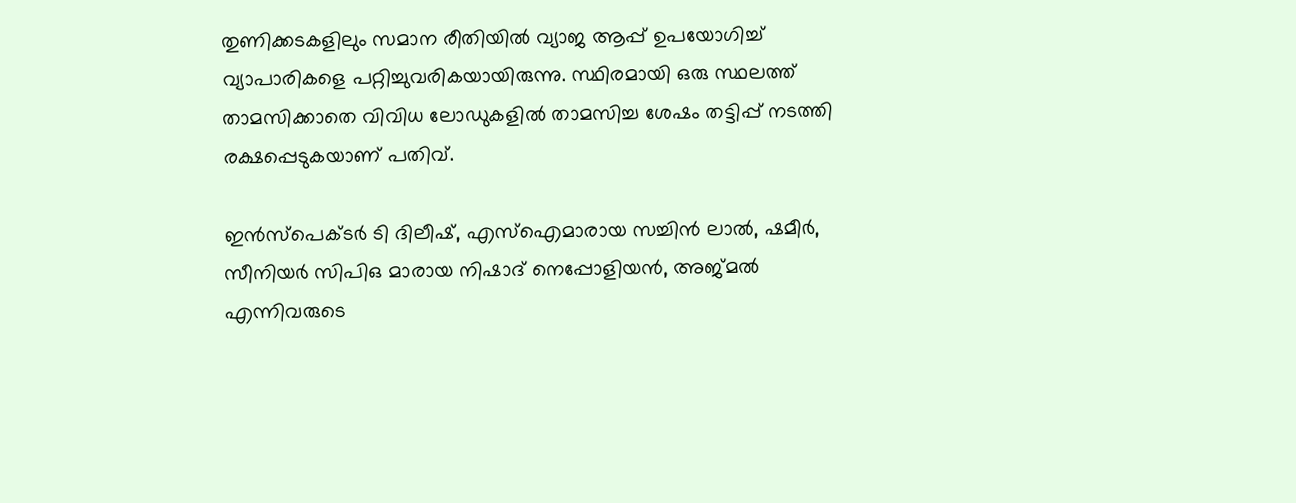തുണിക്കടകളിലും സമാന രീതിയിൽ വ്യാജ ആപ്പ് ഉപയോഗിച്ച് വ്യാപാരികളെ പറ്റിച്ചുവരികയായിരുന്നു. സ്ഥിരമായി ഒരു സ്ഥലത്ത് താമസിക്കാതെ വിവിധ ലോഡുകളിൽ താമസിച്ച ശേഷം തട്ടിപ്പ് നടത്തി രക്ഷപ്പെടുകയാണ് പതിവ്.

ഇൻസ്പെക്ടർ ടി ദിലീഷ്, എസ്ഐമാരായ സച്ചിൻ ലാൽ, ഷമീർ, സീനിയർ സിപിഒ മാരായ നിഷാദ് നെപ്പോളിയൻ, അജ്‌മൽ എന്നിവരുടെ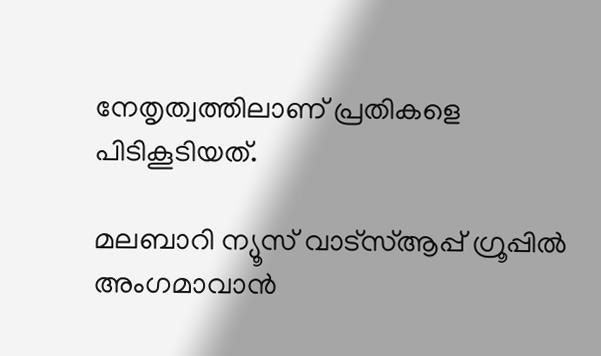നേതൃത്വത്തിലാണ് പ്രതികളെ പിടികൂടിയത്.

മലബാറി ന്യൂസ് വാട്‌സ്ആപ്പ് ഗ്രൂപ്പില്‍ അംഗമാവാന്‍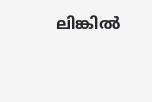ലിങ്കില്‍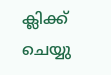ക്ലിക്ക് ചെയ്യു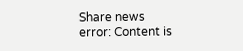Share news
error: Content is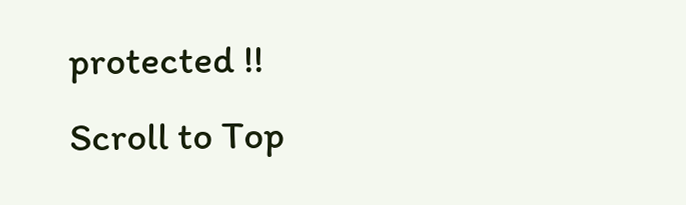protected !!
Scroll to Top